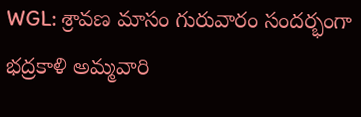WGL: శ్రావణ మాసం గురువారం సందర్భంగా భద్రకాళి అమ్మవారి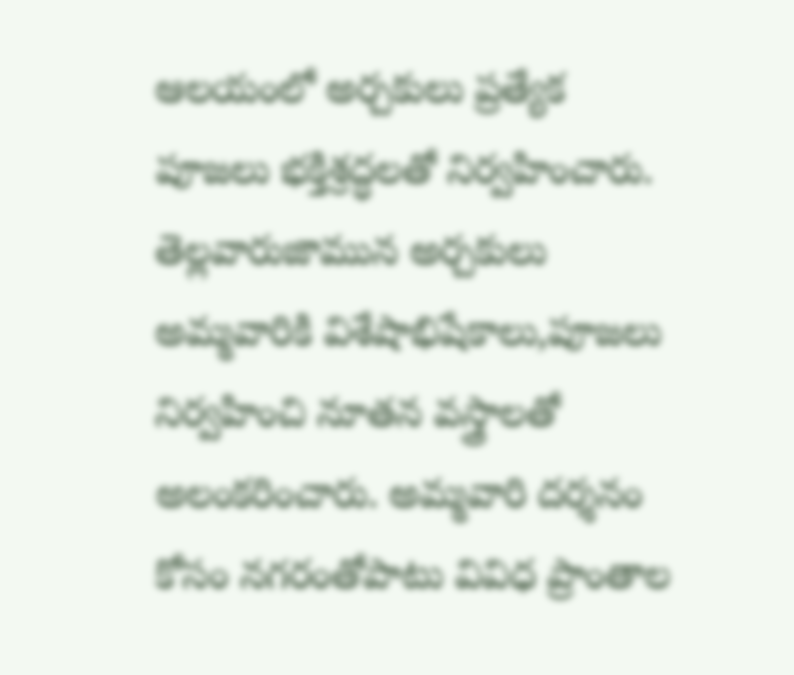ఆలయంలో అర్చకులు ప్రత్యేక పూజలు భక్తిశ్రద్ధలతో నిర్వహించారు. తెల్లవారుజామున అర్చకులు అమ్మవారికి విశేషాభిషేకాలు,పూజలు నిర్వహించి నూతన వస్త్రాలతో అలంకరించారు. అమ్మవారి దర్శనం కోసం నగరంతోపాటు వివిధ ప్రాంతాల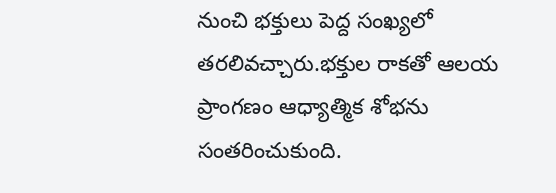నుంచి భక్తులు పెద్ద సంఖ్యలో తరలివచ్చారు.భక్తుల రాకతో ఆలయ ప్రాంగణం ఆధ్యాత్మిక శోభను సంతరించుకుంది.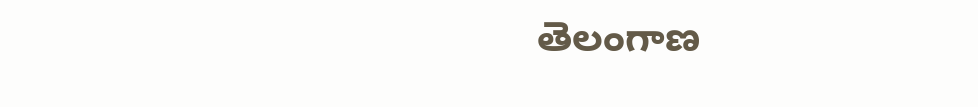తెలంగాణ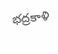భద్రకాళి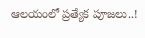ఆలయంలో ప్రత్యేక పూజలు..!